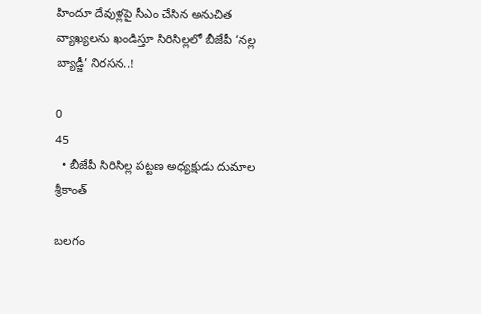హిందూ దేవుళ్లపై సీఎం చేసిన అనుచిత వ్యాఖ్యలను ఖండిస్తూ సిరిసిల్లలో బీజేపీ ‘నల్ల బ్యాడ్జీ’ నిరసన..!

0
45
  • బీజేపీ సిరిసిల్ల పట్టణ అధ్యక్షుడు దుమాల శ్రీకాంత్

బలగం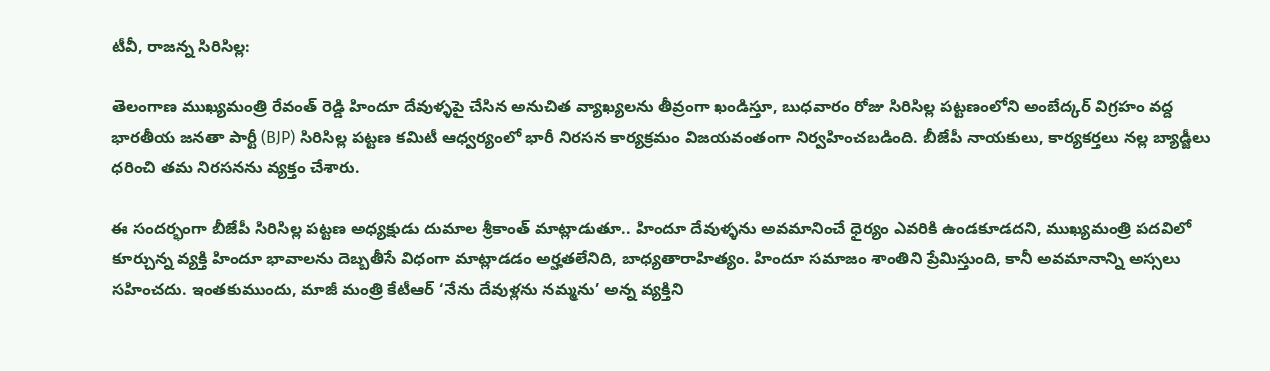టీవీ, రాజన్న సిరిసిల్ల:

తెలంగాణ ముఖ్యమంత్రి రేవంత్ రెడ్డి హిందూ దేవుళ్ళపై చేసిన అనుచిత వ్యాఖ్యలను తీవ్రంగా ఖండిస్తూ, బుధవారం రోజు సిరిసిల్ల పట్టణంలోని అంబేద్కర్ విగ్రహం వద్ద భారతీయ జనతా పార్టీ (BJP) సిరిసిల్ల పట్టణ కమిటీ ఆధ్వర్యంలో భారీ నిరసన కార్యక్రమం విజయవంతంగా నిర్వహించబడింది. బీజేపీ నాయకులు, కార్యకర్తలు నల్ల బ్యాడ్జీలు ధరించి తమ నిరసనను వ్యక్తం చేశారు.

ఈ సందర్భంగా బీజేపీ సిరిసిల్ల పట్టణ అధ్యక్షుడు దుమాల శ్రీకాంత్ మాట్లాడుతూ.. హిందూ దేవుళ్ళను అవమానించే ధైర్యం ఎవరికి ఉండకూడదని, ముఖ్యమంత్రి పదవిలో కూర్చున్న వ్యక్తి హిందూ భావాలను దెబ్బతీసే విధంగా మాట్లాడడం అర్హతలేనిది, బాధ్యతారాహిత్యం. హిందూ సమాజం శాంతిని ప్రేమిస్తుంది, కానీ అవమానాన్ని అస్సలు సహించదు. ఇంతకుముందు, మాజీ మంత్రి కేటీఆర్ ‘నేను దేవుళ్లను నమ్మను’ అన్న వ్యక్తిని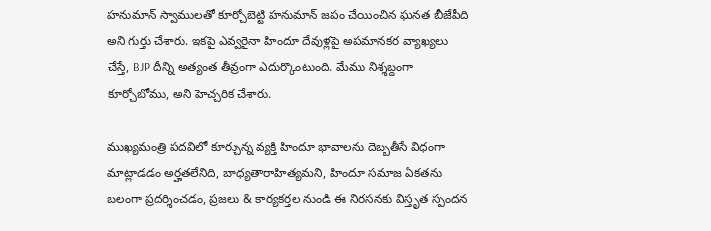హనుమాన్ స్వాములతో కూర్చోబెట్టి హనుమాన్ జపం చేయించిన ఘనత బీజేపీది అని గుర్తు చేశారు. ఇకపై ఎవ్వరైనా హిందూ దేవుళ్లపై అపమానకర వ్యాఖ్యలు చేస్తే, BJP దీన్ని అత్యంత తీవ్రంగా ఎదుర్కొంటుంది. మేము నిశ్శబ్దంగా కూర్చోబోము, అని హెచ్చరిక చేశారు.

ముఖ్యమంత్రి పదవిలో కూర్చున్న వ్యక్తి హిందూ భావాలను దెబ్బతీసే విధంగా మాట్లాడడం అర్హతలేనిది, బాధ్యతారాహిత్యమని, హిందూ సమాజ ఏకతను బలంగా ప్రదర్శించడం, ప్రజలు & కార్యకర్తల నుండి ఈ నిరసనకు విస్తృత స్పందన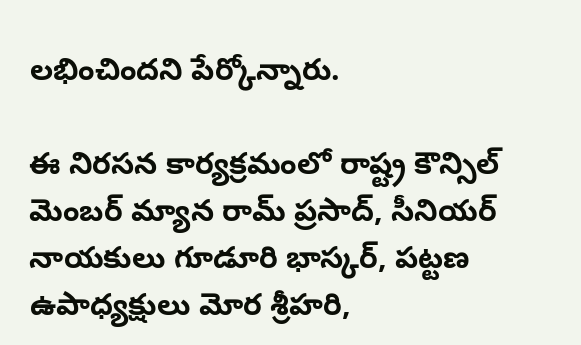లభించిందని పేర్కోన్నారు.

ఈ నిరసన కార్యక్రమంలో రాష్ట్ర కౌన్సిల్ మెంబర్ మ్యాన రామ్ ప్రసాద్, సీనియర్ నాయకులు గూడూరి భాస్కర్, పట్టణ ఉపాధ్యక్షులు మోర శ్రీహరి,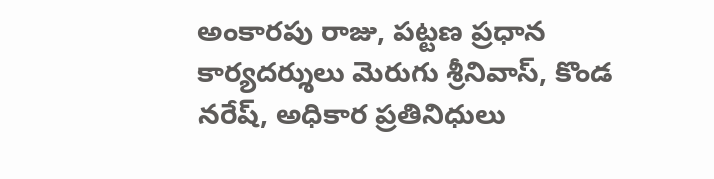అంకారపు రాజు, పట్టణ ప్రధాన కార్యదర్శులు మెరుగు శ్రీనివాస్, కొండ నరేష్, అధికార ప్రతినిధులు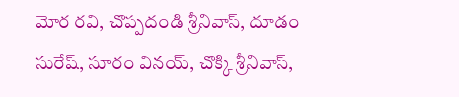మోర రవి, చొప్పదండి శ్రీనివాస్, దూడం సురేష్, సూరం వినయ్, చొక్కి శ్రీనివాస్,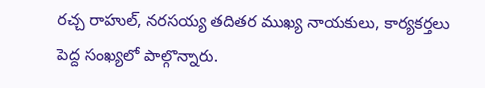రచ్చ రాహుల్, నరసయ్య తదితర ముఖ్య నాయకులు, కార్యకర్తలు పెద్ద సంఖ్యలో పాల్గొన్నారు.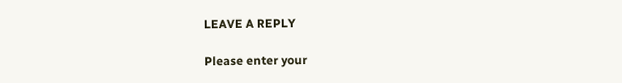LEAVE A REPLY

Please enter your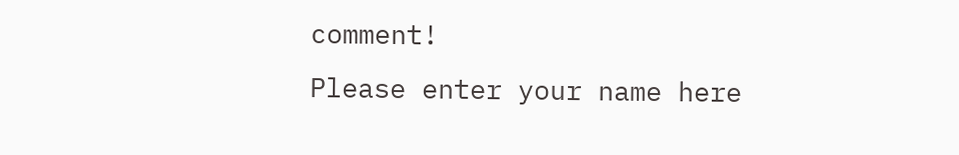comment!
Please enter your name here